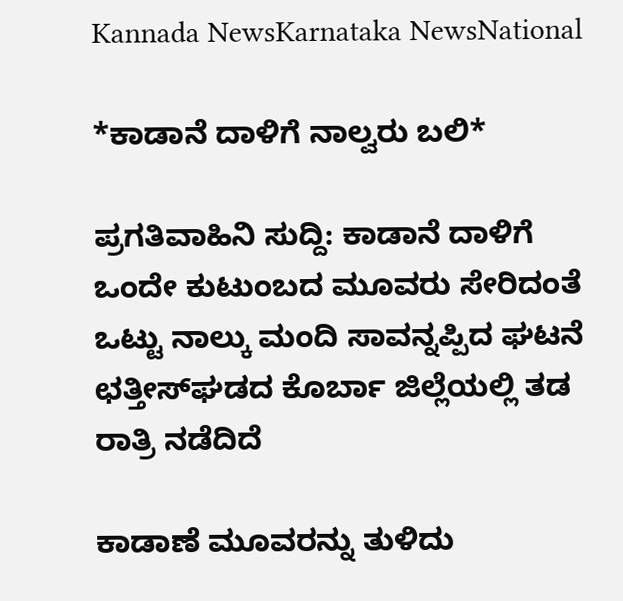Kannada NewsKarnataka NewsNational

*ಕಾಡಾನೆ ದಾಳಿಗೆ ನಾಲ್ವರು ಬಲಿ*

ಪ್ರಗತಿವಾಹಿನಿ ಸುದ್ದಿ: ಕಾಡಾನೆ ದಾಳಿಗೆ ಒಂದೇ ಕುಟುಂಬದ ಮೂವರು ಸೇರಿದಂತೆ ಒಟ್ಟು ನಾಲ್ಕು ಮಂದಿ ಸಾವನ್ನಪ್ಪಿದ ಘಟನೆ ಛತ್ತೀಸ್‌ಘಡದ ಕೊರ್ಬಾ ಜಿಲ್ಲೆಯಲ್ಲಿ ತಡ ರಾತ್ರಿ ನಡೆದಿದೆ

ಕಾಡಾಣೆ ಮೂವರನ್ನು ತುಳಿದು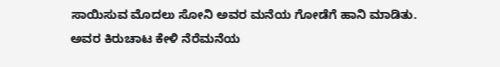ಸಾಯಿಸುವ ಮೊದಲು ಸೋನಿ ಅವರ ಮನೆಯ ಗೋಡೆಗೆ ಹಾನಿ ಮಾಡಿತು. ಅವರ ಕಿರುಚಾಟ ಕೇಳಿ ನೆರೆಮನೆಯ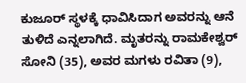ಕುಜೂ‌ರ್ ಸ್ಥಳಕ್ಕೆ ಧಾವಿಸಿದಾಗ ಅವರನ್ನು ಆನೆ ತುಳಿದೆ ಎನ್ನಲಾಗಿದೆ. ಮೃತರನ್ನು ರಾಮಕೇಶ್ವರ್ ಸೋನಿ (35), ಅವರ ಮಗಳು ರವಿತಾ (9),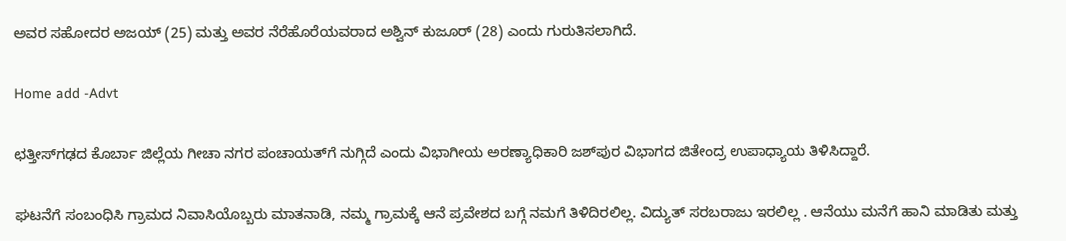ಅವರ ಸಹೋದರ ಅಜಯ್ (25) ಮತ್ತು ಅವರ ನೆರೆಹೊರೆಯವರಾದ ಅಶ್ವಿನ್ ಕುಜೂರ್ (28) ಎಂದು ಗುರುತಿಸಲಾಗಿದೆ.

Home add -Advt

ಛತ್ತೀಸ್‌ಗಢದ ಕೊರ್ಬಾ ಜಿಲ್ಲೆಯ ಗೀಚಾ ನಗರ ಪಂಚಾಯತ್‌ಗೆ ನುಗ್ಗಿದೆ ಎಂದು ವಿಭಾಗೀಯ ಅರಣ್ಯಾಧಿಕಾರಿ ಜಶ್‌ಪುರ ವಿಭಾಗದ ಜಿತೇಂದ್ರ ಉಪಾಧ್ಯಾಯ ತಿಳಿಸಿದ್ದಾರೆ.

ಘಟನೆಗೆ ಸಂಬಂಧಿಸಿ ಗ್ರಾಮದ ನಿವಾಸಿಯೊಬ್ಬರು ಮಾತನಾಡಿ, ನಮ್ಮ ಗ್ರಾಮಕ್ಕೆ ಆನೆ ಪ್ರವೇಶದ ಬಗ್ಗೆ ನಮಗೆ ತಿಳಿದಿರಲಿಲ್ಲ. ವಿದ್ಯುತ್ ಸರಬರಾಜು ಇರಲಿಲ್ಲ . ಆನೆಯು ಮನೆಗೆ ಹಾನಿ ಮಾಡಿತು ಮತ್ತು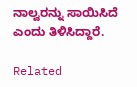ನಾಲ್ವರನ್ನು ಸಾಯಿಸಿದೆ ಎಂದು ತಿಳಿಸಿದ್ದಾರೆ.

Related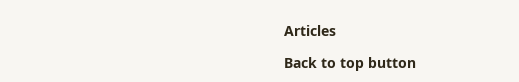Articles

Back to top button